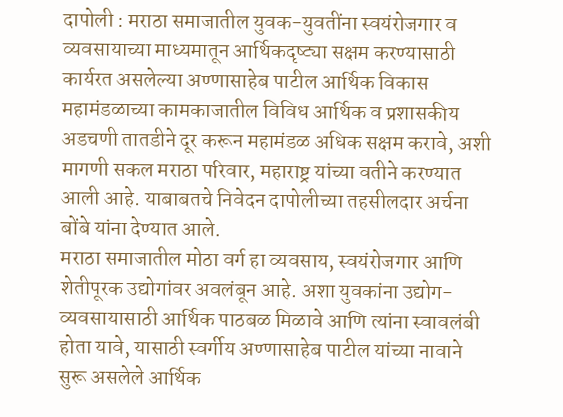दापोली : मराठा समाजातील युवक-युवतींना स्वयंरोजगार व व्यवसायाच्या माध्यमातून आर्थिकदृष्ट्या सक्षम करण्यासाठी कार्यरत असलेल्या अण्णासाहेब पाटील आर्थिक विकास महामंडळाच्या कामकाजातील विविध आर्थिक व प्रशासकीय अडचणी तातडीने दूर करून महामंडळ अधिक सक्षम करावे, अशी मागणी सकल मराठा परिवार, महाराष्ट्र यांच्या वतीने करण्यात आली आहे. याबाबतचे निवेदन दापोलीच्या तहसीलदार अर्चना बोंबे यांना देण्यात आले.
मराठा समाजातील मोठा वर्ग हा व्यवसाय, स्वयंरोजगार आणि शेतीपूरक उद्योगांवर अवलंबून आहे. अशा युवकांना उद्योग-व्यवसायासाठी आर्थिक पाठबळ मिळावे आणि त्यांना स्वावलंबी होता यावे, यासाठी स्वर्गीय अण्णासाहेब पाटील यांच्या नावाने सुरू असलेले आर्थिक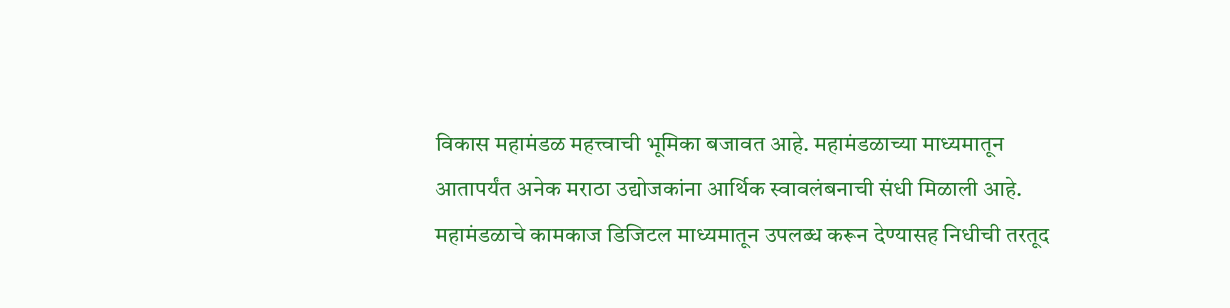विकास महामंडळ महत्त्वाची भूमिका बजावत आहे. महामंडळाच्या माध्यमातून आतापर्यंत अनेक मराठा उद्योजकांना आर्थिक स्वावलंबनाची संधी मिळाली आहे. महामंडळाचे कामकाज डिजिटल माध्यमातून उपलब्ध करून देण्यासह निधीची तरतूद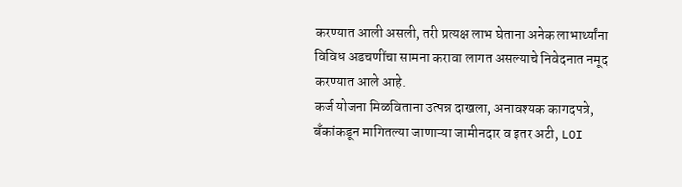करण्यात आली असली, तरी प्रत्यक्ष लाभ घेताना अनेक लाभार्थ्यांना विविध अडचणींचा सामना करावा लागत असल्याचे निवेदनात नमूद करण्यात आले आहे.
कर्ज योजना मिळविताना उत्पन्न दाखला, अनावश्यक कागदपत्रे, बँकांकडून मागितल्या जाणाऱ्या जामीनदार व इतर अटी, LOI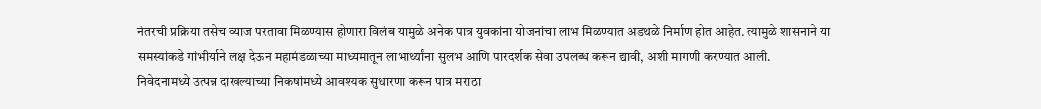नंतरची प्रक्रिया तसेच व्याज परतावा मिळण्यास होणारा विलंब यामुळे अनेक पात्र युवकांना योजनांचा लाभ मिळण्यात अडथळे निर्माण होत आहेत. त्यामुळे शासनाने या समस्यांकडे गांभीर्याने लक्ष देऊन महामंडळाच्या माध्यमातून लाभार्थ्यांना सुलभ आणि पारदर्शक सेवा उपलब्ध करून द्यावी, अशी मागणी करण्यात आली.
निवेदनामध्ये उत्पन्न दाखल्याच्या निकषांमध्ये आवश्यक सुधारणा करून पात्र मराठा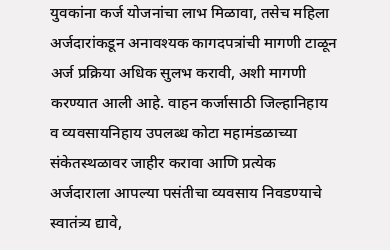युवकांना कर्ज योजनांचा लाभ मिळावा, तसेच महिला अर्जदारांकडून अनावश्यक कागदपत्रांची मागणी टाळून अर्ज प्रक्रिया अधिक सुलभ करावी, अशी मागणी करण्यात आली आहे. वाहन कर्जासाठी जिल्हानिहाय व व्यवसायनिहाय उपलब्ध कोटा महामंडळाच्या संकेतस्थळावर जाहीर करावा आणि प्रत्येक अर्जदाराला आपल्या पसंतीचा व्यवसाय निवडण्याचे स्वातंत्र्य द्यावे,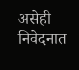असेही निवेदनात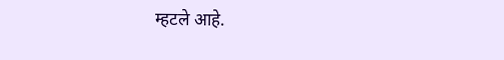म्हटले आहे.